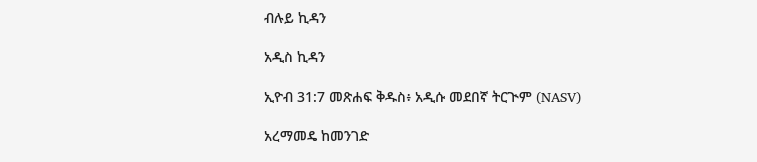ብሉይ ኪዳን

አዲስ ኪዳን

ኢዮብ 31:7 መጽሐፍ ቅዱስ፥ አዲሱ መደበኛ ትርጒም (NASV)

አረማመዴ ከመንገድ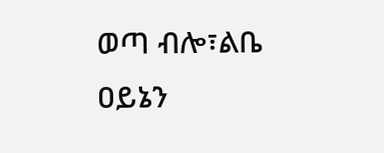ወጣ ብሎ፣ልቤ ዐይኔን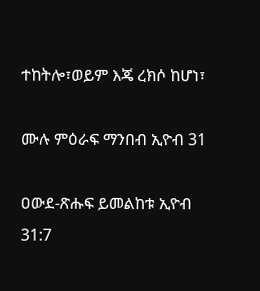ተከትሎ፣ወይም እጄ ረክሶ ከሆነ፣

ሙሉ ምዕራፍ ማንበብ ኢዮብ 31

ዐውደ-ጽሑፍ ይመልከቱ ኢዮብ 31:7